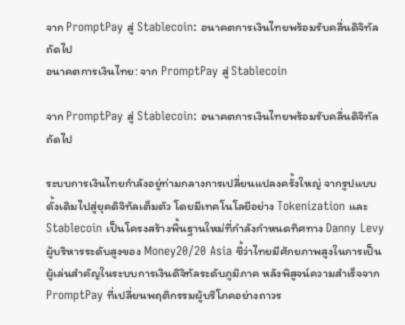จาก PromptPay สู่ Stablecoin: อนาคตการเงินไทยพร้อมรับคลื่นดิจิทัลถัดไป
อนาคตการเงินไทย: จาก PromptPay สู่ Stablecoin

จาก PromptPay สู่ Stablecoin: อนาคตการเงินไทยพร้อมรับคลื่นดิจิทัลถัดไป

ระบบการเงินไทยกำลังอยู่ท่ามกลางการเปลี่ยนแปลงครั้งใหญ่ จากรูปแบบดั้งเดิมไปสู่ยุคดิจิทัลเต็มตัว โดยมีเทคโนโลยีอย่าง Tokenization และ Stablecoin เป็นโครงสร้างพื้นฐานใหม่ที่กำลังกำหนดทิศทาง Danny Levy ผู้บริหารระดับสูงของ Money20/20 Asia ชี้ว่าไทยมีศักยภาพสูงในการเป็นผู้เล่นสำคัญในระบบการเงินดิจิทัลระดับภูมิภาค หลังพิสูจน์ความสำเร็จจาก PromptPay ที่เปลี่ยนพฤติกรรมผู้บริโภคอย่างถาวร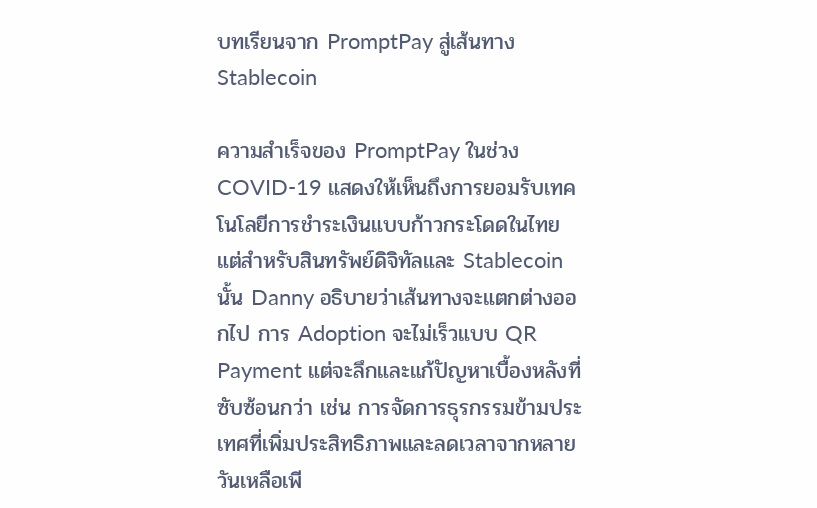บทเรียนจาก PromptPay สู่เส้นทาง Stablecoin

ความสำเร็จของ PromptPay ในช่วง COVID-19 แสดงให้เห็นถึงการยอมรับเทคโนโลยีการชำระเงินแบบก้าวกระโดดในไทย แต่สำหรับสินทรัพย์ดิจิทัลและ Stablecoin นั้น Danny อธิบายว่าเส้นทางจะแตกต่างออกไป การ Adoption จะไม่เร็วแบบ QR Payment แต่จะลึกและแก้ปัญหาเบื้องหลังที่ซับซ้อนกว่า เช่น การจัดการธุรกรรมข้ามประเทศที่เพิ่มประสิทธิภาพและลดเวลาจากหลายวันเหลือเพี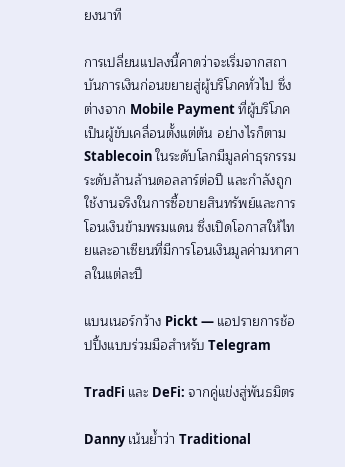ยงนาที

การเปลี่ยนแปลงนี้คาดว่าจะเริ่มจากสถาบันการเงินก่อนขยายสู่ผู้บริโภคทั่วไป ซึ่งต่างจาก Mobile Payment ที่ผู้บริโภคเป็นผู้ขับเคลื่อนตั้งแต่ต้น อย่างไรก็ตาม Stablecoin ในระดับโลกมีมูลค่าธุรกรรมระดับล้านล้านดอลลาร์ต่อปี และกำลังถูกใช้งานจริงในการซื้อขายสินทรัพย์และการโอนเงินข้ามพรมแดน ซึ่งเปิดโอกาสให้ไทยและอาเซียนที่มีการโอนเงินมูลค่ามหาศาลในแต่ละปี

แบนเนอร์กว้าง Pickt — แอปรายการช้อปปิ้งแบบร่วมมือสำหรับ Telegram

TradFi และ DeFi: จากคู่แข่งสู่พันธมิตร

Danny เน้นย้ำว่า Traditional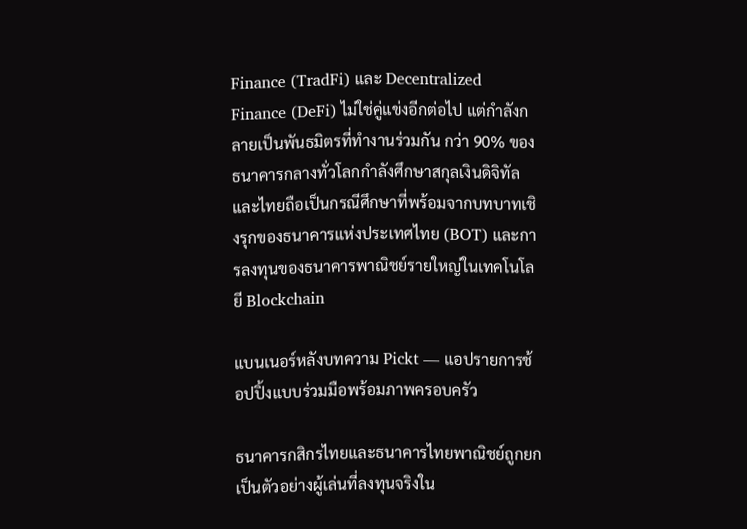Finance (TradFi) และ Decentralized Finance (DeFi) ไม่ใช่คู่แข่งอีกต่อไป แต่กำลังกลายเป็นพันธมิตรที่ทำงานร่วมกัน กว่า 90% ของธนาคารกลางทั่วโลกกำลังศึกษาสกุลเงินดิจิทัล และไทยถือเป็นกรณีศึกษาที่พร้อมจากบทบาทเชิงรุกของธนาคารแห่งประเทศไทย (BOT) และการลงทุนของธนาคารพาณิชย์รายใหญ่ในเทคโนโลยี Blockchain

แบนเนอร์หลังบทความ Pickt — แอปรายการช้อปปิ้งแบบร่วมมือพร้อมภาพครอบครัว

ธนาคารกสิกรไทยและธนาคารไทยพาณิชย์ถูกยกเป็นตัวอย่างผู้เล่นที่ลงทุนจริงใน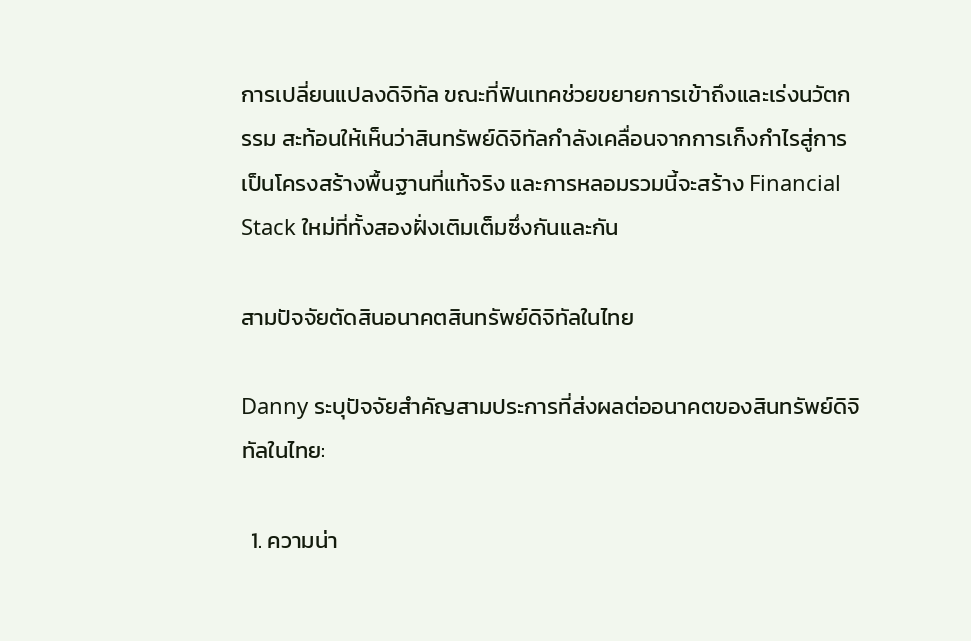การเปลี่ยนแปลงดิจิทัล ขณะที่ฟินเทคช่วยขยายการเข้าถึงและเร่งนวัตกรรม สะท้อนให้เห็นว่าสินทรัพย์ดิจิทัลกำลังเคลื่อนจากการเก็งกำไรสู่การเป็นโครงสร้างพื้นฐานที่แท้จริง และการหลอมรวมนี้จะสร้าง Financial Stack ใหม่ที่ทั้งสองฝั่งเติมเต็มซึ่งกันและกัน

สามปัจจัยตัดสินอนาคตสินทรัพย์ดิจิทัลในไทย

Danny ระบุปัจจัยสำคัญสามประการที่ส่งผลต่ออนาคตของสินทรัพย์ดิจิทัลในไทย:

  1. ความน่า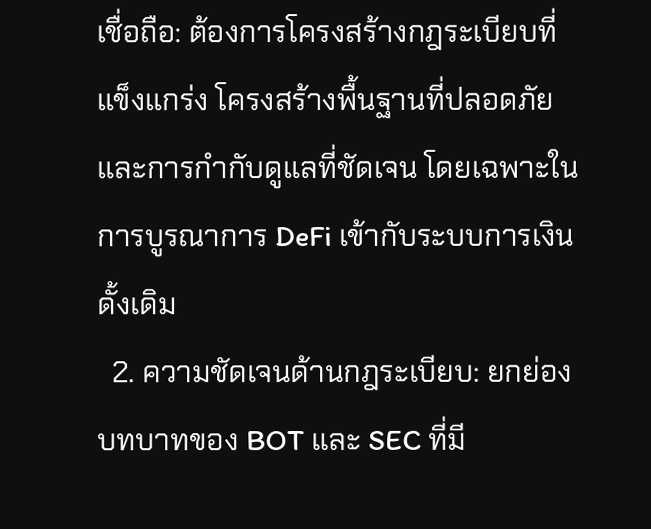เชื่อถือ: ต้องการโครงสร้างกฎระเบียบที่แข็งแกร่ง โครงสร้างพื้นฐานที่ปลอดภัย และการกำกับดูแลที่ชัดเจน โดยเฉพาะในการบูรณาการ DeFi เข้ากับระบบการเงินดั้งเดิม
  2. ความชัดเจนด้านกฎระเบียบ: ยกย่องบทบาทของ BOT และ SEC ที่มี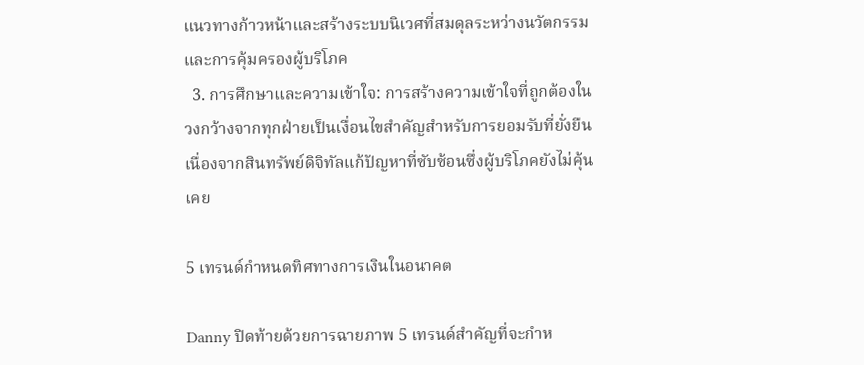แนวทางก้าวหน้าและสร้างระบบนิเวศที่สมดุลระหว่างนวัตกรรมและการคุ้มครองผู้บริโภค
  3. การศึกษาและความเข้าใจ: การสร้างความเข้าใจที่ถูกต้องในวงกว้างจากทุกฝ่ายเป็นเงื่อนไขสำคัญสำหรับการยอมรับที่ยั่งยืน เนื่องจากสินทรัพย์ดิจิทัลแก้ปัญหาที่ซับซ้อนซึ่งผู้บริโภคยังไม่คุ้นเคย

5 เทรนด์กำหนดทิศทางการเงินในอนาคต

Danny ปิดท้ายด้วยการฉายภาพ 5 เทรนด์สำคัญที่จะกำห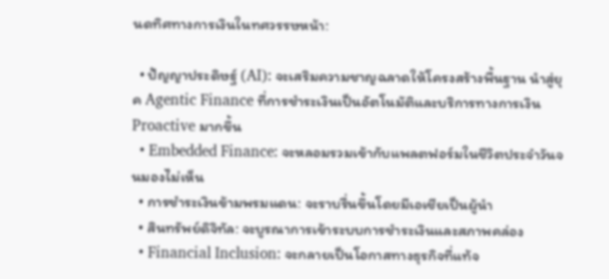นดทิศทางการเงินในทศวรรษหน้า:

  • ปัญญาประดิษฐ์ (AI): จะเสริมความชาญฉลาดให้โครงสร้างพื้นฐาน นำสู่ยุค Agentic Finance ที่การชำระเงินเป็นอัตโนมัติและบริการทางการเงิน Proactive มากขึ้น
  • Embedded Finance: จะหลอมรวมเข้ากับแพลตฟอร์มในชีวิตประจำวันจนมองไม่เห็น
  • การชำระเงินข้ามพรมแดน: จะราบรื่นขึ้นโดยมีเอเชียเป็นผู้นำ
  • สินทรัพย์ดิจิทัล: จะบูรณาการเข้าระบบการชำระเงินและสภาพคล่อง
  • Financial Inclusion: จะกลายเป็นโอกาสทางธุรกิจที่แท้จ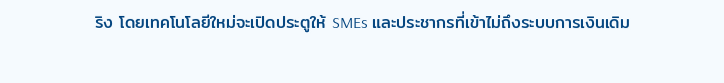ริง โดยเทคโนโลยีใหม่จะเปิดประตูให้ SMEs และประชากรที่เข้าไม่ถึงระบบการเงินเดิม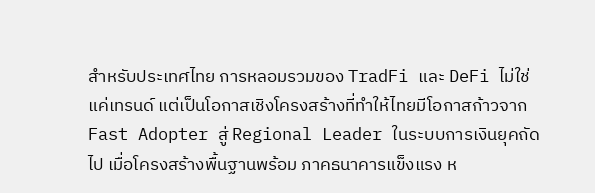สำหรับประเทศไทย การหลอมรวมของ TradFi และ DeFi ไม่ใช่แค่เทรนด์ แต่เป็นโอกาสเชิงโครงสร้างที่ทำให้ไทยมีโอกาสก้าวจาก Fast Adopter สู่ Regional Leader ในระบบการเงินยุคถัดไป เมื่อโครงสร้างพื้นฐานพร้อม ภาคธนาคารแข็งแรง ห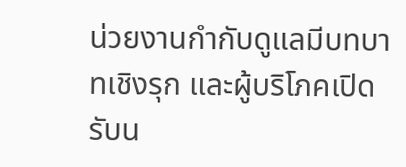น่วยงานกำกับดูแลมีบทบาทเชิงรุก และผู้บริโภคเปิดรับน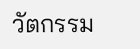วัตกรรม